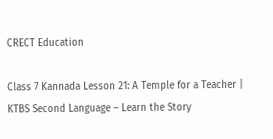CRECT Education

Class 7 Kannada Lesson 21: A Temple for a Teacher | KTBS Second Language – Learn the Story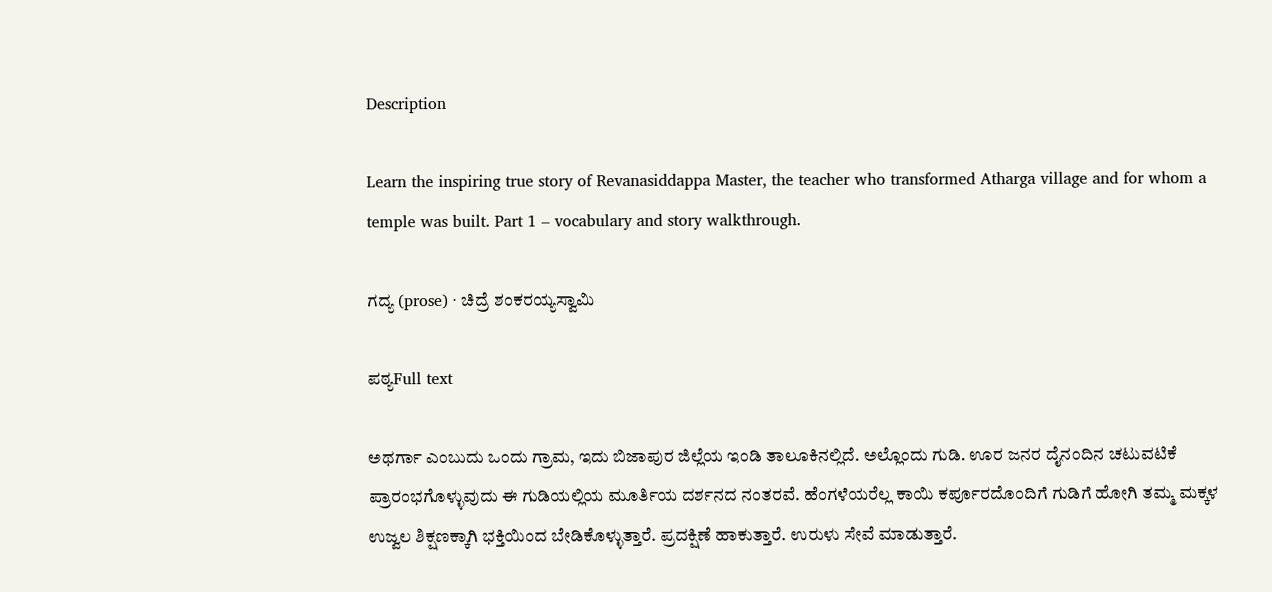Description

Learn the inspiring true story of Revanasiddappa Master, the teacher who transformed Atharga village and for whom a temple was built. Part 1 – vocabulary and story walkthrough.

ಗದ್ಯ (prose) · ಚಿದ್ರೆ ಶಂಕರಯ್ಯಸ್ವಾಮಿ

ಪಠ್ಯFull text

ಅಥರ್ಗಾ ಎಂಬುದು ಒಂದು ಗ್ರಾಮ, ಇದು ಬಿಜಾಪುರ ಜಿಲ್ಲೆಯ ಇಂಡಿ ತಾಲೂಕಿನಲ್ಲಿದೆ. ಅಲ್ಲೊಂದು ಗುಡಿ. ಊರ ಜನರ ದೈನಂದಿನ ಚಟುವಟಿಕೆ ಪ್ರಾರಂಭಗೊಳ್ಳುವುದು ಈ ಗುಡಿಯಲ್ಲಿಯ ಮೂರ್ತಿಯ ದರ್ಶನದ ನಂತರವೆ. ಹೆಂಗಳೆಯರೆಲ್ಲ ಕಾಯಿ ಕರ್ಪೂರದೊಂದಿಗೆ ಗುಡಿಗೆ ಹೋಗಿ ತಮ್ಮ ಮಕ್ಕಳ ಉಜ್ವಲ ಶಿಕ್ಷಣಕ್ಕಾಗಿ ಭಕ್ತಿಯಿಂದ ಬೇಡಿಕೊಳ್ಳುತ್ತಾರೆ. ಪ್ರದಕ್ಷಿಣೆ ಹಾಕುತ್ತಾರೆ. ಉರುಳು ಸೇವೆ ಮಾಡುತ್ತಾರೆ.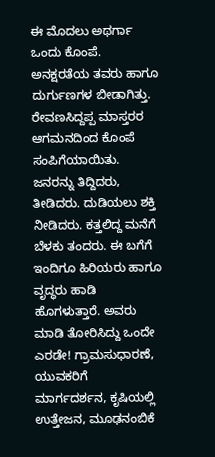ಈ ಮೊದಲು ಅಥರ್ಗಾ ಒಂದು ಕೊಂಪೆ. ಅನಕ್ಷರತೆಯ ತವರು ಹಾಗೂ ದುರ್ಗುಣಗಳ ಬೀಡಾಗಿತ್ತು. ರೇವಣಸಿದ್ದಪ್ಪ ಮಾಸ್ತರರ ಆಗಮನದಿಂದ ಕೊಂಪೆ ಸಂಪಿಗೆಯಾಯಿತು. ಜನರನ್ನು ತಿದ್ದಿದರು, ತೀಡಿದರು. ದುಡಿಯಲು ಶಕ್ತಿ ನೀಡಿದರು. ಕತ್ತಲಿದ್ದ ಮನೆಗೆ ಬೆಳಕು ತಂದರು. ಈ ಬಗೆಗೆ ಇಂದಿಗೂ ಹಿರಿಯರು ಹಾಗೂ ವೃದ್ಧರು ಹಾಡಿ ಹೊಗಳುತ್ತಾರೆ. ಅವರು ಮಾಡಿ ತೋರಿಸಿದ್ದು ಒಂದೇ ಎರಡೇ! ಗ್ರಾಮಸುಧಾರಣೆ, ಯುವಕರಿಗೆ ಮಾರ್ಗದರ್ಶನ, ಕೃಷಿಯಲ್ಲಿ ಉತ್ತೇಜನ, ಮೂಢನಂಬಿಕೆ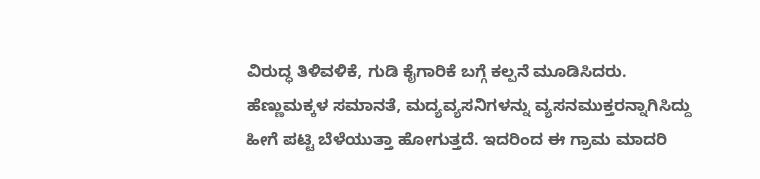ವಿರುದ್ಧ ತಿಳಿವಳಿಕೆ, ಗುಡಿ ಕೈಗಾರಿಕೆ ಬಗ್ಗೆ ಕಲ್ಪನೆ ಮೂಡಿಸಿದರು. ಹೆಣ್ಣುಮಕ್ಕಳ ಸಮಾನತೆ, ಮದ್ಯವ್ಯಸನಿಗಳನ್ನು ವ್ಯಸನಮುಕ್ತರನ್ನಾಗಿಸಿದ್ದು ಹೀಗೆ ಪಟ್ಟಿ ಬೆಳೆಯುತ್ತಾ ಹೋಗುತ್ತದೆ. ಇದರಿಂದ ಈ ಗ್ರಾಮ ಮಾದರಿ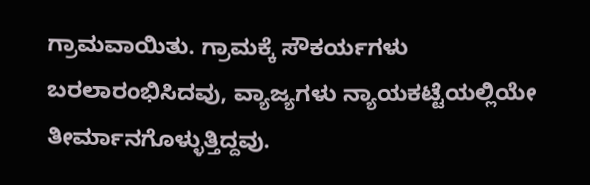ಗ್ರಾಮವಾಯಿತು. ಗ್ರಾಮಕ್ಕೆ ಸೌಕರ್ಯಗಳು ಬರಲಾರಂಭಿಸಿದವು, ವ್ಯಾಜ್ಯಗಳು ನ್ಯಾಯಕಟ್ಟೆಯಲ್ಲಿಯೇ ತೀರ್ಮಾನಗೊಳ್ಳುತ್ತಿದ್ದವು.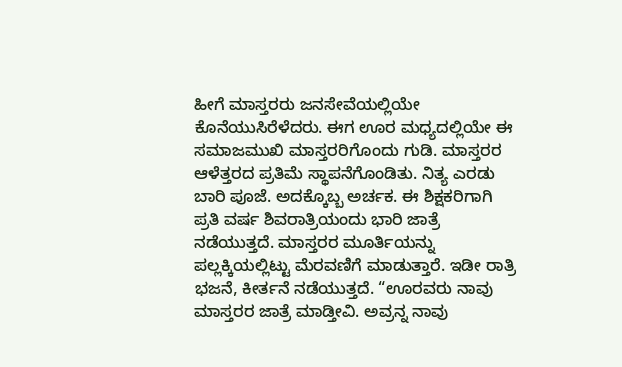ಹೀಗೆ ಮಾಸ್ತರರು ಜನಸೇವೆಯಲ್ಲಿಯೇ ಕೊನೆಯುಸಿರೆಳೆದರು. ಈಗ ಊರ ಮಧ್ಯದಲ್ಲಿಯೇ ಈ ಸಮಾಜಮುಖಿ ಮಾಸ್ತರರಿಗೊಂದು ಗುಡಿ. ಮಾಸ್ತರರ ಆಳೆತ್ತರದ ಪ್ರತಿಮೆ ಸ್ಥಾಪನೆಗೊಂಡಿತು. ನಿತ್ಯ ಎರಡು ಬಾರಿ ಪೂಜೆ. ಅದಕ್ಕೊಬ್ಬ ಅರ್ಚಕ. ಈ ಶಿಕ್ಷಕರಿಗಾಗಿ ಪ್ರತಿ ವರ್ಷ ಶಿವರಾತ್ರಿಯಂದು ಭಾರಿ ಜಾತ್ರೆ ನಡೆಯುತ್ತದೆ. ಮಾಸ್ತರರ ಮೂರ್ತಿಯನ್ನು ಪಲ್ಲಕ್ಕಿಯಲ್ಲಿಟ್ಟು ಮೆರವಣಿಗೆ ಮಾಡುತ್ತಾರೆ. ಇಡೀ ರಾತ್ರಿ ಭಜನೆ, ಕೀರ್ತನೆ ನಡೆಯುತ್ತದೆ. “ಊರವರು ನಾವು ಮಾಸ್ತರರ ಜಾತ್ರೆ ಮಾಡ್ತೀವಿ. ಅವ್ರನ್ನ ನಾವು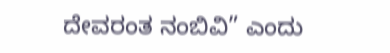ದೇವರಂತ ನಂಬಿವಿ” ಎಂದು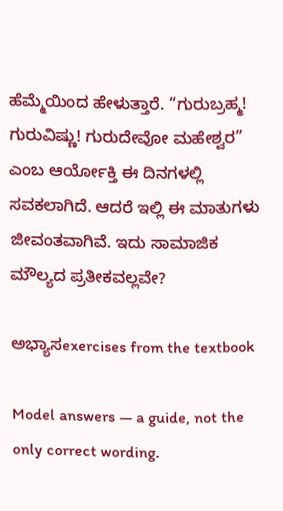ಹೆಮ್ಮೆಯಿಂದ ಹೇಳುತ್ತಾರೆ. “ಗುರುಬ್ರಹ್ಮ! ಗುರುವಿಷ್ಣು! ಗುರುದೇವೋ ಮಹೇಶ್ವರ” ಎಂಬ ಆರ್ಯೋಕ್ತಿ ಈ ದಿನಗಳಲ್ಲಿ ಸವಕಲಾಗಿದೆ. ಆದರೆ ಇಲ್ಲಿ ಈ ಮಾತುಗಳು ಜೀವಂತವಾಗಿವೆ. ಇದು ಸಾಮಾಜಿಕ ಮೌಲ್ಯದ ಪ್ರತೀಕವಲ್ಲವೇ?

ಅಭ್ಯಾಸexercises from the textbook

Model answers — a guide, not the only correct wording.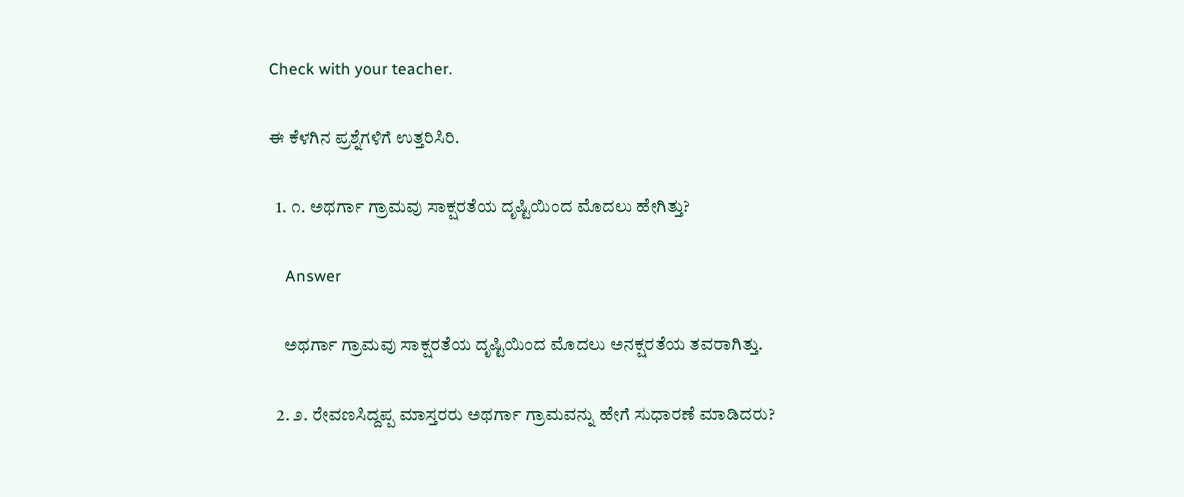Check with your teacher.

ಈ ಕೆಳಗಿನ ಪ್ರಶ್ನೆಗಳಿಗೆ ಉತ್ತರಿಸಿರಿ.

  1. ೧. ಅಥರ್ಗಾ ಗ್ರಾಮವು ಸಾಕ್ಷರತೆಯ ದೃಷ್ಟಿಯಿಂದ ಮೊದಲು ಹೇಗಿತ್ತು?

    Answer

    ಅಥರ್ಗಾ ಗ್ರಾಮವು ಸಾಕ್ಷರತೆಯ ದೃಷ್ಟಿಯಿಂದ ಮೊದಲು ಅನಕ್ಷರತೆಯ ತವರಾಗಿತ್ತು.

  2. ೨. ರೇವಣಸಿದ್ದಪ್ಪ ಮಾಸ್ತರರು ಅಥರ್ಗಾ ಗ್ರಾಮವನ್ನು ಹೇಗೆ ಸುಧಾರಣೆ ಮಾಡಿದರು?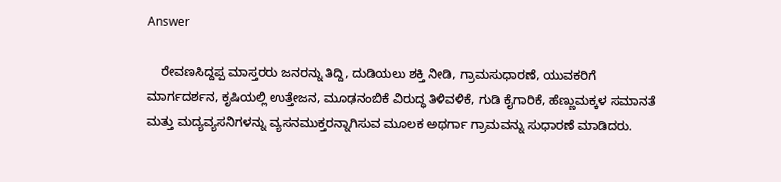Answer

    ರೇವಣಸಿದ್ದಪ್ಪ ಮಾಸ್ತರರು ಜನರನ್ನು ತಿದ್ದಿ, ದುಡಿಯಲು ಶಕ್ತಿ ನೀಡಿ, ಗ್ರಾಮಸುಧಾರಣೆ, ಯುವಕರಿಗೆ ಮಾರ್ಗದರ್ಶನ, ಕೃಷಿಯಲ್ಲಿ ಉತ್ತೇಜನ, ಮೂಢನಂಬಿಕೆ ವಿರುದ್ಧ ತಿಳಿವಳಿಕೆ, ಗುಡಿ ಕೈಗಾರಿಕೆ, ಹೆಣ್ಣುಮಕ್ಕಳ ಸಮಾನತೆ ಮತ್ತು ಮದ್ಯವ್ಯಸನಿಗಳನ್ನು ವ್ಯಸನಮುಕ್ತರನ್ನಾಗಿಸುವ ಮೂಲಕ ಅಥರ್ಗಾ ಗ್ರಾಮವನ್ನು ಸುಧಾರಣೆ ಮಾಡಿದರು.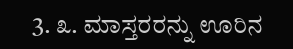3. ೩. ಮಾಸ್ತರರನ್ನು ಊರಿನ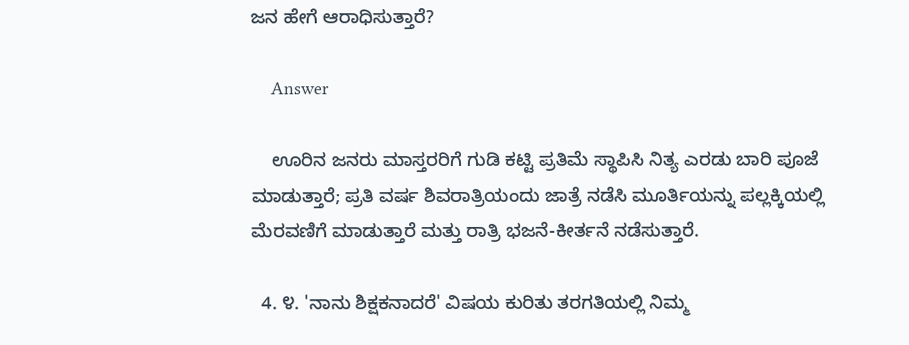ಜನ ಹೇಗೆ ಆರಾಧಿಸುತ್ತಾರೆ?

    Answer

    ಊರಿನ ಜನರು ಮಾಸ್ತರರಿಗೆ ಗುಡಿ ಕಟ್ಟಿ ಪ್ರತಿಮೆ ಸ್ಥಾಪಿಸಿ ನಿತ್ಯ ಎರಡು ಬಾರಿ ಪೂಜೆ ಮಾಡುತ್ತಾರೆ; ಪ್ರತಿ ವರ್ಷ ಶಿವರಾತ್ರಿಯಂದು ಜಾತ್ರೆ ನಡೆಸಿ ಮೂರ್ತಿಯನ್ನು ಪಲ್ಲಕ್ಕಿಯಲ್ಲಿ ಮೆರವಣಿಗೆ ಮಾಡುತ್ತಾರೆ ಮತ್ತು ರಾತ್ರಿ ಭಜನೆ-ಕೀರ್ತನೆ ನಡೆಸುತ್ತಾರೆ.

  4. ೪. 'ನಾನು ಶಿಕ್ಷಕನಾದರೆ' ವಿಷಯ ಕುರಿತು ತರಗತಿಯಲ್ಲಿ ನಿಮ್ಮ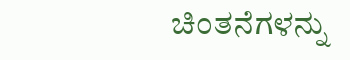ಚಿಂತನೆಗಳನ್ನು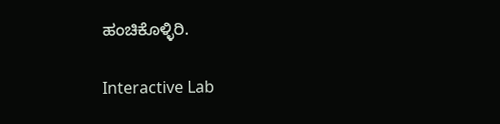ಹಂಚಿಕೊಳ್ಳಿರಿ.

Interactive Lab